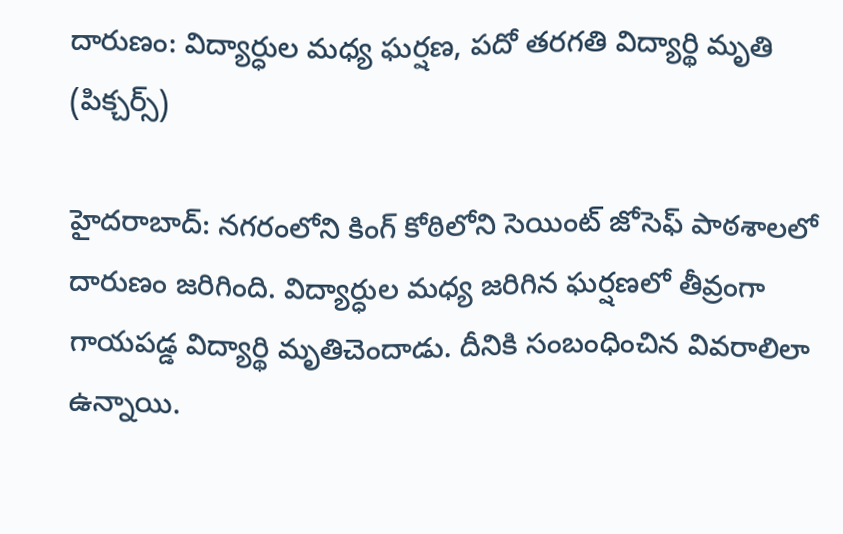దారుణం: విద్యార్ధుల మధ్య ఘర్షణ, పదో తరగతి విద్యార్థి మృతి (పిక్చర్స్)

హైదరాబాద్: నగరంలోని కింగ్ కోఠిలోని సెయింట్ జోసెఫ్ పాఠశాలలో దారుణం జరిగింది. విద్యార్ధుల మధ్య జరిగిన ఘర్షణలో తీవ్రంగా గాయపడ్డ విద్యార్థి మృతిచెందాడు. దీనికి సంబంధించిన వివరాలిలా ఉన్నాయి.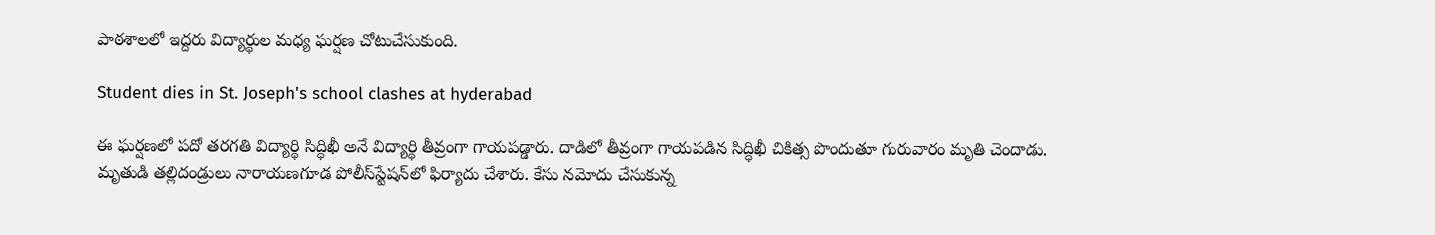పాఠశాలలో ఇద్దరు విద్యార్థుల మధ్య ఘర్షణ చోటుచేసుకుంది.

Student dies in St. Joseph's school clashes at hyderabad

ఈ ఘర్షణలో పదో తరగతి విద్యార్థి సిద్ధిఖీ అనే విద్యార్థి తీవ్రంగా గాయపడ్డారు. దాడిలో తీవ్రంగా గాయపడిన సిద్ధిఖీ చికిత్స పొందుతూ గురువారం మృతి చెందాడు. మృతుడి తల్లిదండ్రులు నారాయణగూడ పోలీస్‌స్టేషన్‌లో ఫిర్యాదు చేశారు. కేసు నమోదు చేసుకున్న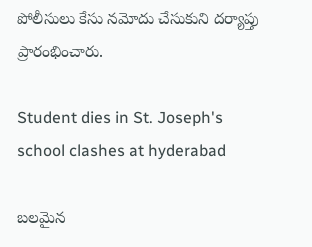పోలీసులు కేసు నమోదు చేసుకుని దర్యాప్తు ప్రారంభించారు.

Student dies in St. Joseph's school clashes at hyderabad

బలమైన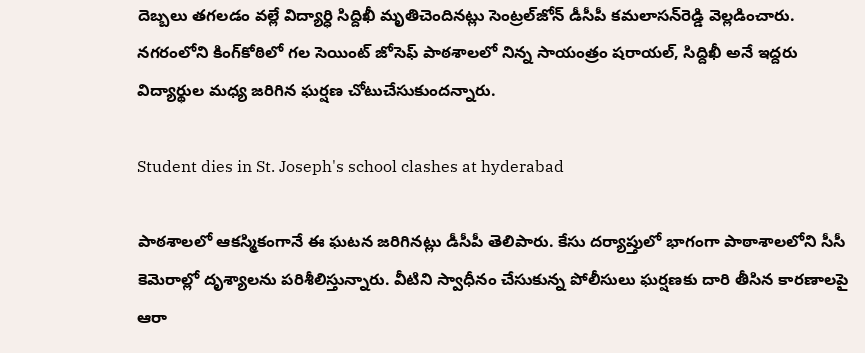దెబ్బలు తగలడం వల్లే విద్యార్ధి సిద్దిఖీ మృతిచెందినట్లు సెంట్రల్‌జోన్ డీసీపీ కమలాసన్‌రెడ్డి వెల్లడించారు. నగరంలోని కింగ్‌కోఠిలో గల సెయింట్ జోసెఫ్ పాఠశాలలో నిన్న సాయంత్రం షరాయల్, సిద్దిఖీ అనే ఇద్దరు విద్యార్థుల మధ్య జరిగిన ఘర్షణ చోటుచేసుకుందన్నారు.

Student dies in St. Joseph's school clashes at hyderabad

పాఠశాలలో ఆకస్మికంగానే ఈ ఘటన జరిగినట్లు డీసీపీ తెలిపారు. కేసు దర్యాప్తులో భాగంగా పాఠాశాలలోని సీసీ కెమెరాల్లో దృశ్యాలను పరిశీలిస్తున్నారు. వీటిని స్వాధీనం చేసుకున్న పోలీసులు ఘర్షణకు దారి తీసిన కారణాలపై ఆరా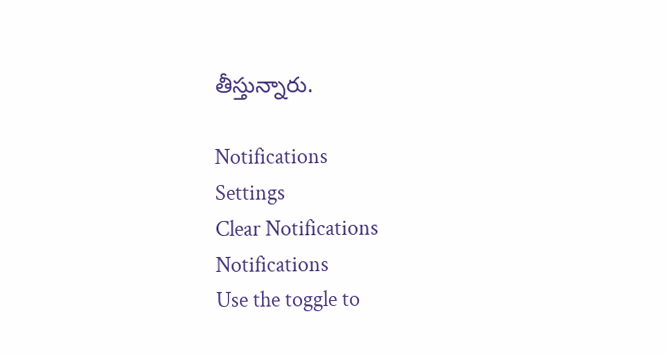తీస్తున్నారు.

Notifications
Settings
Clear Notifications
Notifications
Use the toggle to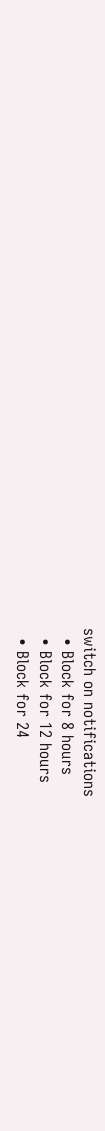switch on notifications
  • Block for 8 hours
  • Block for 12 hours
  • Block for 24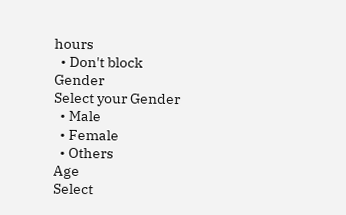hours
  • Don't block
Gender
Select your Gender
  • Male
  • Female
  • Others
Age
Select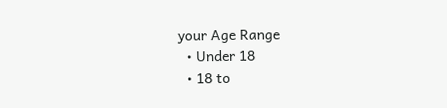your Age Range
  • Under 18
  • 18 to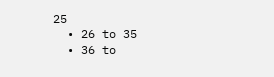25
  • 26 to 35
  • 36 to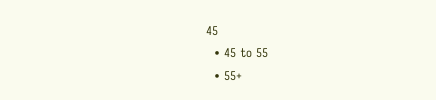45
  • 45 to 55
  • 55+